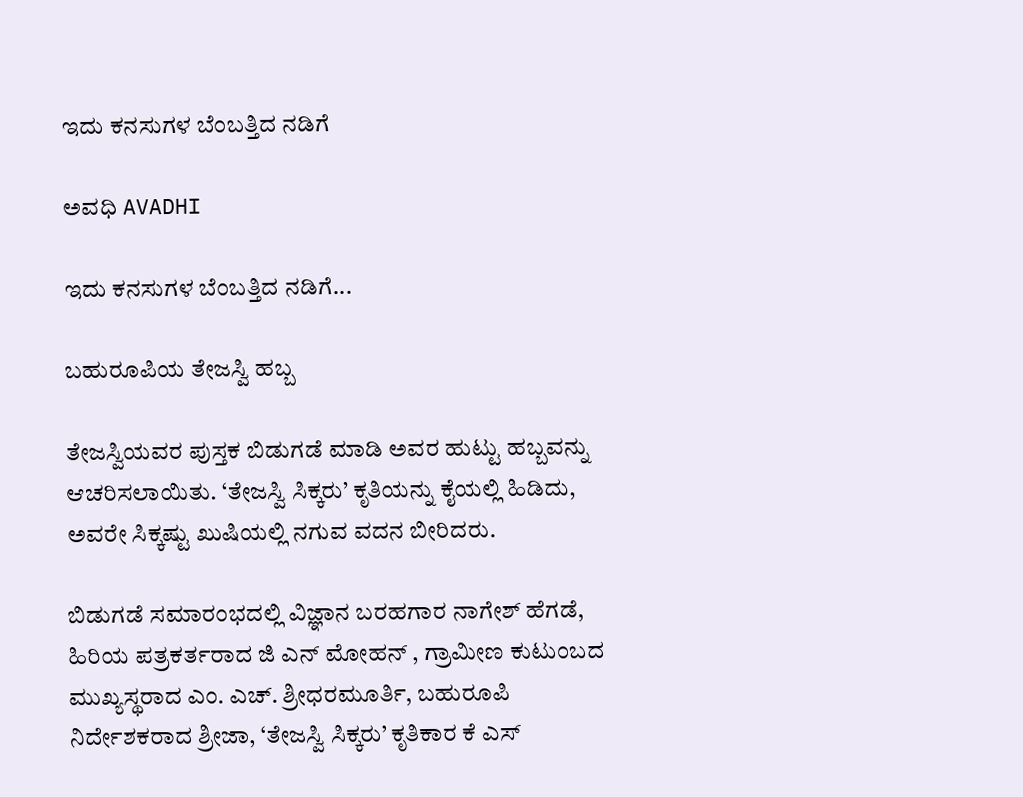ಇದು ಕನಸುಗಳ ಬೆಂಬತ್ತಿದ ನಡಿಗೆ‍

ಅವಧಿ AVADHI

ಇದು ಕನಸುಗಳ ಬೆಂಬತ್ತಿದ ನಡಿಗೆ...

ಬಹುರೂಪಿಯ ತೇಜಸ್ವಿ ಹಬ್ಬ

ತೇಜಸ್ವಿಯವರ ಪುಸ್ತಕ ಬಿಡುಗಡೆ ಮಾಡಿ ಅವರ ಹುಟ್ಟು ಹಬ್ಬವನ್ನು ಆಚರಿಸಲಾಯಿತು. ‘ತೇಜಸ್ವಿ ಸಿಕ್ಕರು’ ಕೃತಿಯನ್ನು ಕೈಯಲ್ಲಿ ಹಿಡಿದು, ಅವರೇ ಸಿಕ್ಕಷ್ಟು ಖುಷಿಯಲ್ಲಿ ನಗುವ ವದನ ಬೀರಿದರು.

ಬಿಡುಗಡೆ ಸಮಾರಂಭದಲ್ಲಿ ವಿಜ್ಞಾನ ಬರಹಗಾರ ನಾಗೇಶ್ ಹೆಗಡೆ, ಹಿರಿಯ ಪತ್ರಕರ್ತರಾದ ಜಿ ಎನ್ ಮೋಹನ್ , ಗ್ರಾಮೀಣ ಕುಟುಂಬದ ಮುಖ್ಯಸ್ಥರಾದ ಎಂ. ಎಚ್. ಶ್ರೀಧರಮೂರ್ತಿ, ಬಹುರೂಪಿ ನಿರ್ದೇಶಕರಾದ ಶ್ರೀಜಾ, ‘ತೇಜಸ್ವಿ ಸಿಕ್ಕರು’ ಕೃತಿಕಾರ ಕೆ ಎಸ್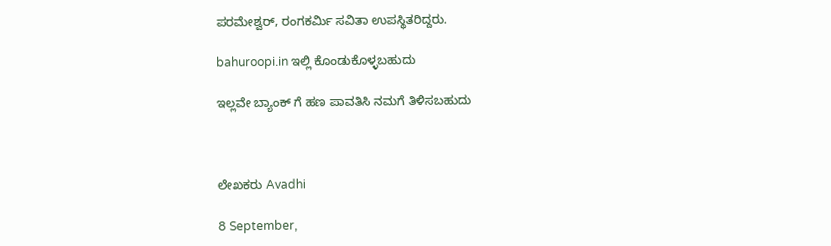ಪರಮೇಶ್ವರ್, ರಂಗಕರ್ಮಿ ಸವಿತಾ ಉಪಸ್ಥಿತರಿದ್ದರು.

bahuroopi.in ಇಲ್ಲಿ ಕೊಂಡುಕೊಳ್ಳಬಹುದು

ಇಲ್ಲವೇ ಬ್ಯಾಂಕ್ ಗೆ ಹಣ ಪಾವತಿಸಿ ನಮಗೆ ತಿಳಿಸಬಹುದು



ಲೇಖಕರು Avadhi

8 September,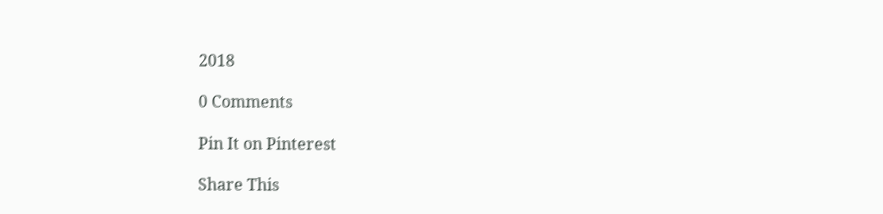2018

0 Comments

Pin It on Pinterest

Share This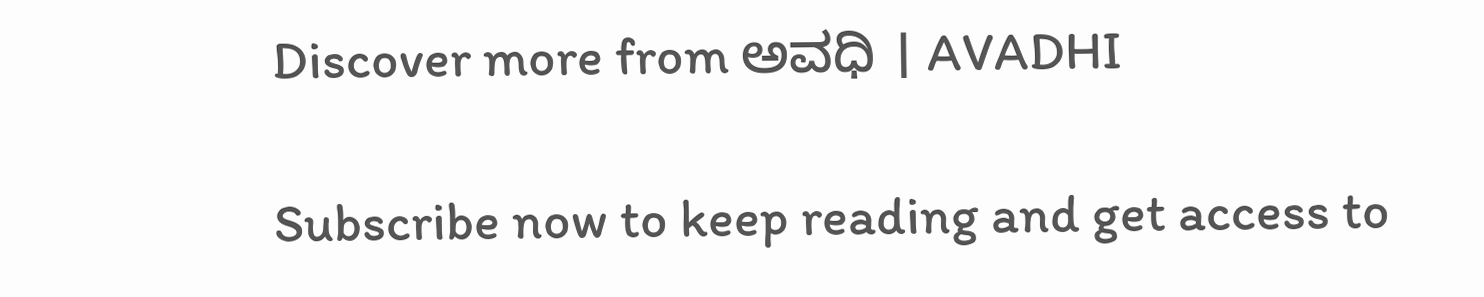Discover more from ಅವಧಿ । AVADHI

Subscribe now to keep reading and get access to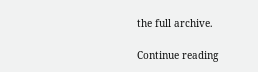the full archive.

Continue reading